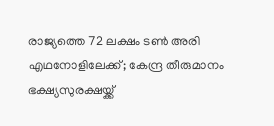രാജ്യത്തെ 72 ലക്ഷം ടൺ അരി എഥനോളിലേക്ക്; കേന്ദ്ര തീരുമാനം ഭക്ഷ്യസുരക്ഷയ്ക്ക്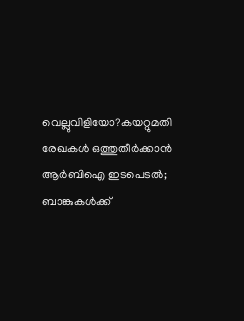വെല്ലുവിളിയോ?കയറ്റുമതി രേഖകള്‍ ഒത്തുതീര്‍ക്കാന്‍ ആര്‍ബിഐ ഇടപെടല്‍; ബാങ്കുകള്‍ക്ക്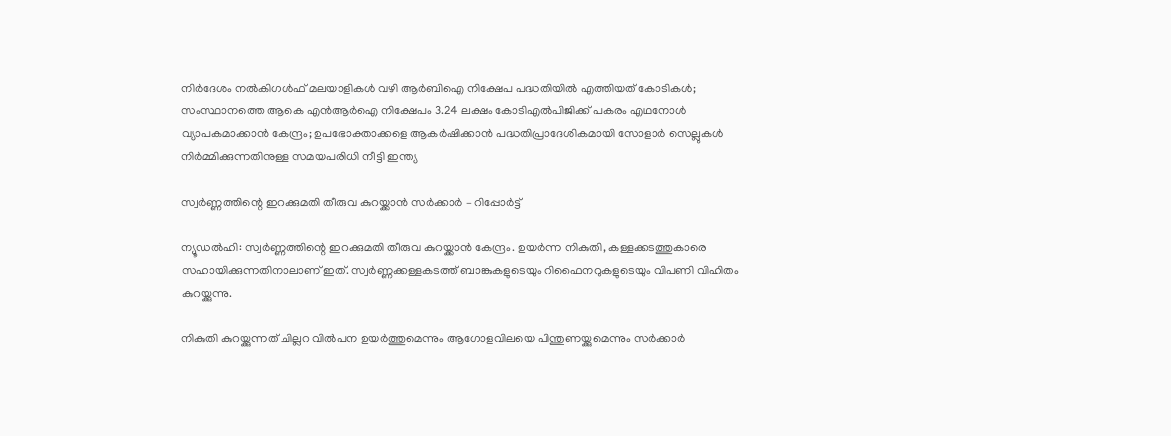നിര്‍ദേശം നല്‍കിഗള്‍ഫ് മലയാളികള്‍ വഴി ആര്‍ബിഐ നിക്ഷേപ പദ്ധതിയില്‍ എത്തിയത് കോടികള്‍; സംസ്ഥാനത്തെ ആകെ എന്‍ആര്‍ഐ നിക്ഷേപം 3.24 ലക്ഷം കോടിഎൽപിജിക്ക് പകരം എഥനോൾ വ്യാപകമാക്കാൻ കേന്ദ്രം; ഉപഭോക്താക്കളെ ആകർഷിക്കാൻ പദ്ധതിപ്രാദേശികമായി സോളാര്‍ സെല്ലുകള്‍ നിര്‍മ്മിക്കുന്നതിനുള്ള സമയപരിധി നീട്ടി ഇന്ത്യ

സ്വര്‍ണ്ണത്തിന്റെ ഇറക്കുമതി തീരുവ കുറയ്ക്കാന്‍ സര്‍ക്കാര്‍ – റിപ്പോര്‍ട്ട്

ന്യൂഡല്‍ഹി: സ്വര്‍ണ്ണത്തിന്റെ ഇറക്കുമതി തീരുവ കുറയ്ക്കാന്‍ കേന്ദ്രം. ഉയര്‍ന്ന നികുതി, കള്ളക്കടത്തുകാരെ സഹായിക്കുന്നതിനാലാണ് ഇത്. സ്വര്‍ണ്ണക്കള്ളകടത്ത് ബാങ്കുകളുടെയും റിഫൈനറുകളുടെയും വിപണി വിഹിതം കുറയ്ക്കുന്നു.

നികുതി കുറയ്ക്കുന്നത് ചില്ലറ വില്‍പന ഉയര്‍ത്തുമെന്നും ആഗോളവിലയെ പിന്തുണയ്ക്കുമെന്നും സര്‍ക്കാര്‍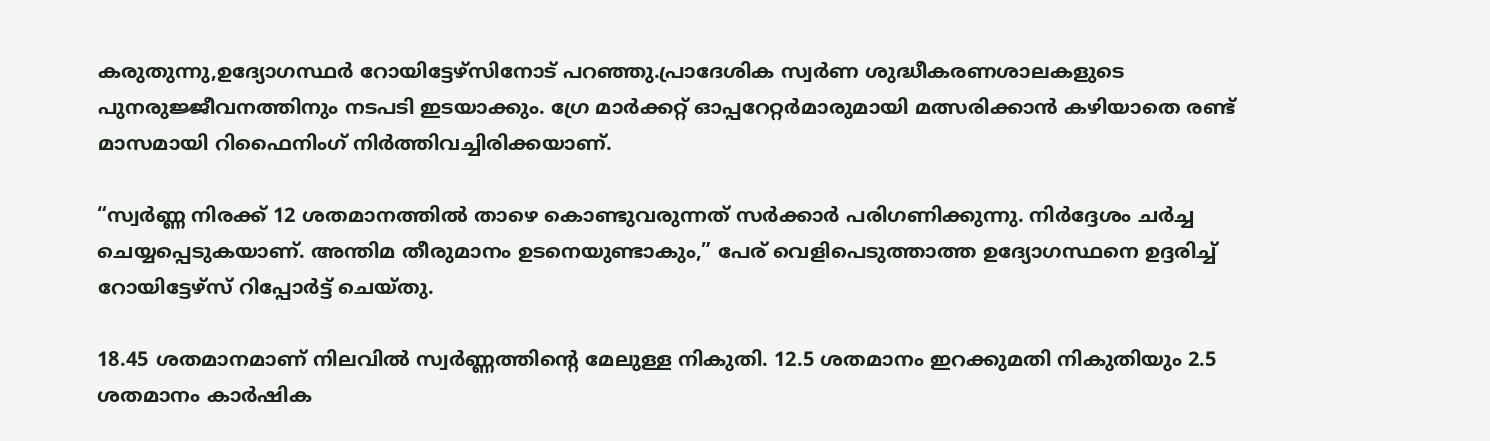കരുതുന്നു,ഉദ്യോഗസ്ഥര്‍ റോയിട്ടേഴ്‌സിനോട് പറഞ്ഞു.പ്രാദേശിക സ്വര്‍ണ ശുദ്ധീകരണശാലകളുടെ പുനരുജ്ജീവനത്തിനും നടപടി ഇടയാക്കും. ഗ്രേ മാര്‍ക്കറ്റ് ഓപ്പറേറ്റര്‍മാരുമായി മത്സരിക്കാന്‍ കഴിയാതെ രണ്ട് മാസമായി റിഫൈനിംഗ് നിര്‍ത്തിവച്ചിരിക്കയാണ്.

“സ്വര്‍ണ്ണ നിരക്ക് 12 ശതമാനത്തില്‍ താഴെ കൊണ്ടുവരുന്നത് സര്‍ക്കാര്‍ പരിഗണിക്കുന്നു. നിര്‍ദ്ദേശം ചര്‍ച്ച ചെയ്യപ്പെടുകയാണ്. അന്തിമ തീരുമാനം ഉടനെയുണ്ടാകും,” പേര് വെളിപെടുത്താത്ത ഉദ്യോഗസ്ഥനെ ഉദ്ദരിച്ച് റോയിട്ടേഴ്‌സ് റിപ്പോര്‍ട്ട് ചെയ്തു.

18.45 ശതമാനമാണ് നിലവില്‍ സ്വര്‍ണ്ണത്തിന്റെ മേലുള്ള നികുതി. 12.5 ശതമാനം ഇറക്കുമതി നികുതിയും 2.5 ശതമാനം കാര്‍ഷിക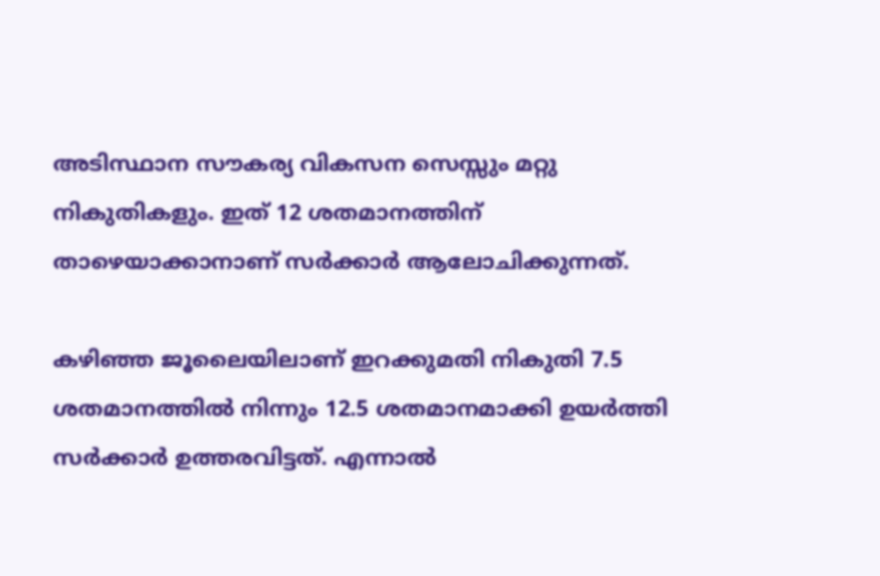അടിസ്ഥാന സൗകര്യ വികസന സെസ്സും മറ്റു നികുതികളും. ഇത് 12 ശതമാനത്തിന് താഴെയാക്കാനാണ് സര്‍ക്കാര്‍ ആലോചിക്കുന്നത്.

കഴിഞ്ഞ ജൂലൈയിലാണ് ഇറക്കുമതി നികുതി 7.5 ശതമാനത്തില്‍ നിന്നും 12.5 ശതമാനമാക്കി ഉയര്‍ത്തി സര്‍ക്കാര്‍ ഉത്തരവിട്ടത്. എന്നാല്‍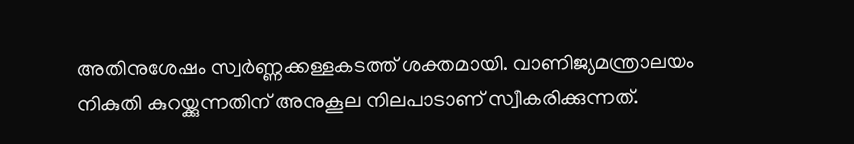അതിനുശേഷം സ്വര്‍ണ്ണക്കള്ളകടത്ത് ശക്തമായി. വാണിജ്യമന്ത്രാലയം നികുതി കുറയ്ക്കുന്നതിന് അനുകൂല നിലപാടാണ് സ്വീകരിക്കുന്നത്.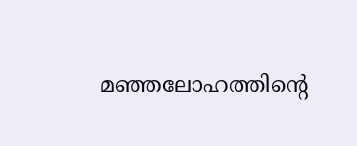മഞ്ഞലോഹത്തിന്റെ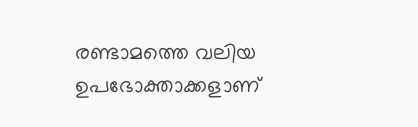രണ്ടാമത്തെ വലിയ ഉപഭോക്താക്കളാണ്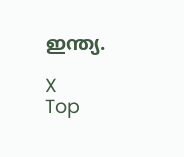ഇന്ത്യ.

X
Top